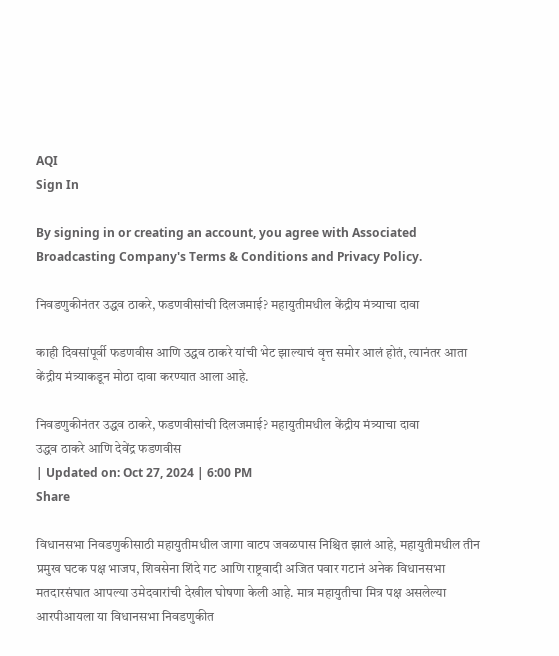AQI
Sign In

By signing in or creating an account, you agree with Associated Broadcasting Company's Terms & Conditions and Privacy Policy.

निवडणुकीनंतर उद्धव ठाकरे, फडणवीसांची दिलजमाई? महायुतीमधील केंद्रीय मंत्र्याचा दावा

काही दिवसांपूर्वी फडणवीस आणि उद्धव ठाकरे यांची भेट झाल्याचं वृत्त समोर आलं होतं, त्यानंतर आता केंद्रीय मंत्र्याकडून मोठा दावा करण्यात आला आहे.

निवडणुकीनंतर उद्धव ठाकरे, फडणवीसांची दिलजमाई? महायुतीमधील केंद्रीय मंत्र्याचा दावा
उद्धव ठाकरे आणि देवेंद्र फडणवीस
| Updated on: Oct 27, 2024 | 6:00 PM
Share

विधानसभा निवडणुकीसाठी महायुतीमधील जागा वाटप जवळपास निश्चित झालं आहे, महायुतीमधील तीन प्रमुख घटक पक्ष भाजप, शिवसेना शिंदे गट आणि राष्ट्रवादी अजित पवार गटानं अनेक विधानसभा मतदारसंघात आपल्या उमेदवारांची देखील घोषणा केली आहे. मात्र महायुतीचा मित्र पक्ष असलेल्या आरपीआयला या विधानसभा निवडणुकीत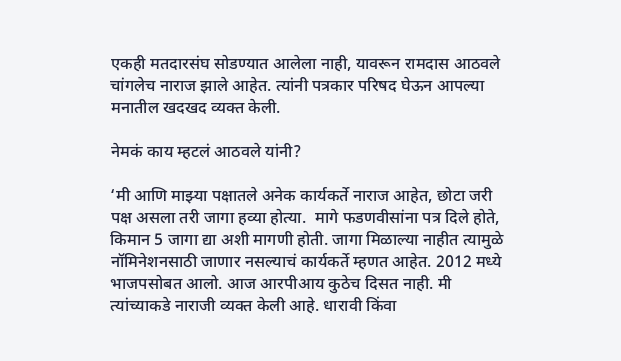एकही मतदारसंघ सोडण्यात आलेला नाही, यावरून रामदास आठवले चांगलेच नाराज झाले आहेत. त्यांनी पत्रकार परिषद घेऊन आपल्या मनातील खदखद व्यक्त केली.

नेमकं काय म्हटलं आठवले यांनी?

‘मी आणि माझ्या पक्षातले अनेक कार्यकर्ते नाराज आहेत, छोटा जरी पक्ष असला तरी जागा हव्या होत्या.  मागे फडणवीसांना पत्र दिले होते, किमान 5 जागा द्या अशी मागणी होती. जागा मिळाल्या नाहीत त्यामुळे नॉमिनेशनसाठी जाणार नसल्याचं कार्यकर्ते म्हणत आहेत. 2012 मध्ये भाजपसोबत आलो. आज आरपीआय कुठेच दिसत नाही. मी त्यांच्याकडे नाराजी व्यक्त केली आहे. धारावी किंवा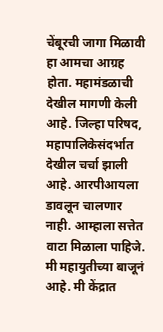चेंबूरची जागा मिळावी हा आमचा आग्रह होता. महामंडळाची देखील मागणी केली आहे. जिल्हा परिषद, महापालिकेसंदर्भात देखील चर्चा झाली आहे. आरपीआयला डावलून चालणार नाही. आम्हाला सत्तेत वाटा मिळाला पाहिजे. मी महायुतीच्या बाजूनं आहे. मी केंद्रात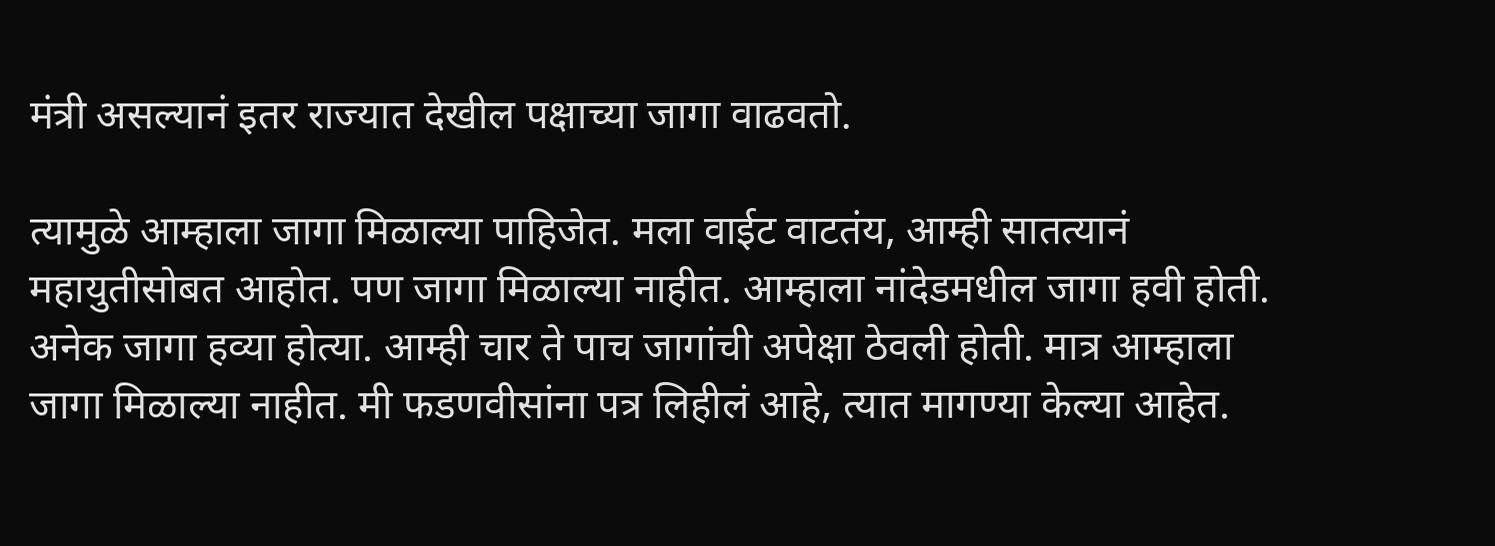मंत्री असल्यानं इतर राज्यात देखील पक्षाच्या जागा वाढवतो.

त्यामुळे आम्हाला जागा मिळाल्या पाहिजेत. मला वाईट वाटतंय, आम्ही सातत्यानं महायुतीसोबत आहोत. पण जागा मिळाल्या नाहीत. आम्हाला नांदेडमधील जागा हवी होती. अनेक जागा हव्या होत्या. आम्ही चार ते पाच जागांची अपेक्षा ठेवली होती. मात्र आम्हाला जागा मिळाल्या नाहीत. मी फडणवीसांना पत्र लिहीलं आहे, त्यात मागण्या केल्या आहेत.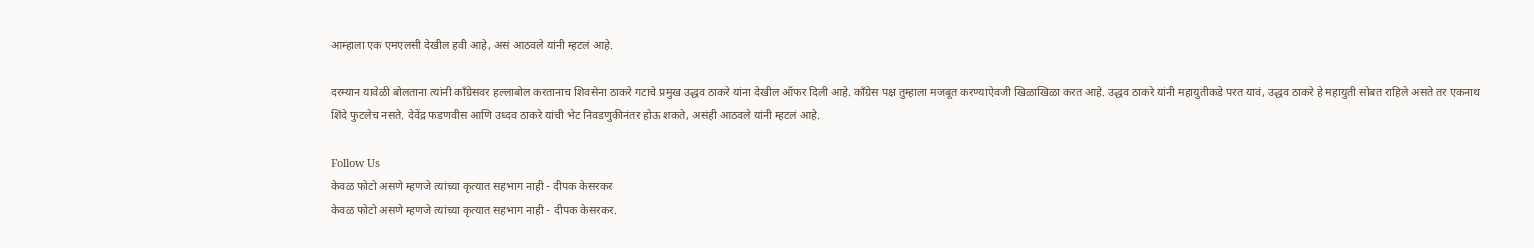आम्हाला एक एमएलसी देखील हवी आहे, असं आठवले यांनी म्हटलं आहे.

दरम्यान यावेळी बोलताना त्यांनी काँग्रेसवर हल्लाबोल करतानाच शिवसेना ठाकरे गटाचे प्रमुख उद्धव ठाकरे यांना देखील ऑफर दिली आहे. काँग्रेस पक्ष तुम्हाला मजबूत करण्याऐवजी खिळाखिळा करत आहे. उद्धव ठाकरे यांनी महायुतीकडे परत यावं, उद्धव ठाकरे हे महायुती सोबत राहिले असते तर एकनाथ शिंदे फुटलेच नसते. देवेंद्र फडणवीस आणि उध्दव ठाकरे यांची भेट निवडणुकीनंतर होऊ शकते, असंही आठवले यांनी म्हटलं आहे.

Follow Us
केवळ फोटो असणे म्हणजे त्यांच्या कृत्यात सहभाग नाही - दीपक केसरकर
केवळ फोटो असणे म्हणजे त्यांच्या कृत्यात सहभाग नाही - दीपक केसरकर.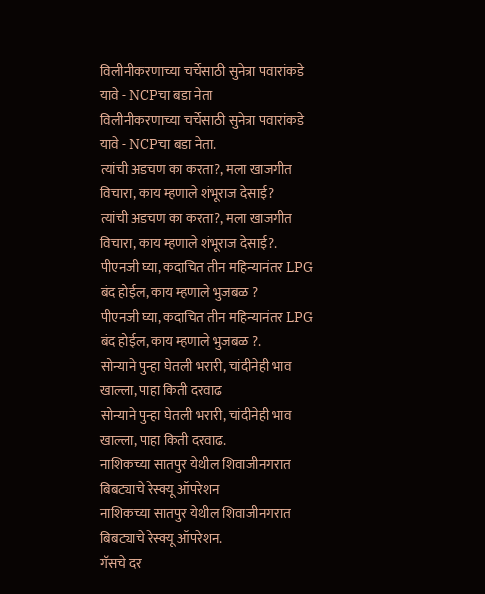विलीनीकरणाच्या चर्चेसाठी सुनेत्रा पवारांकडे यावे - NCPचा बडा नेता
विलीनीकरणाच्या चर्चेसाठी सुनेत्रा पवारांकडे यावे - NCPचा बडा नेता.
त्यांची अडचण का करता?, मला खाजगीत विचारा, काय म्हणाले शंभूराज देसाई?
त्यांची अडचण का करता?, मला खाजगीत विचारा, काय म्हणाले शंभूराज देसाई?.
पीएनजी घ्या, कदाचित तीन महिन्यानंतर LPG बंद होईल, काय म्हणाले भुजबळ ?
पीएनजी घ्या, कदाचित तीन महिन्यानंतर LPG बंद होईल, काय म्हणाले भुजबळ ?.
सोन्याने पुन्हा घेतली भरारी, चांदीनेही भाव खाल्ला, पाहा किती दरवाढ
सोन्याने पुन्हा घेतली भरारी, चांदीनेही भाव खाल्ला, पाहा किती दरवाढ.
नाशिकच्या सातपुर येथील शिवाजीनगरात बिबट्याचे रेस्क्यू ऑपरेशन
नाशिकच्या सातपुर येथील शिवाजीनगरात बिबट्याचे रेस्क्यू ऑपरेशन.
गॅसचे दर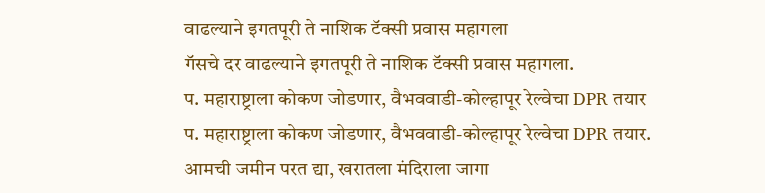वाढल्याने इगतपूरी ते नाशिक टॅक्सी प्रवास महागला
गॅसचे दर वाढल्याने इगतपूरी ते नाशिक टॅक्सी प्रवास महागला.
प. महाराष्ट्राला कोकण जोडणार, वैभववाडी-कोल्हापूर रेल्वेचा DPR तयार
प. महाराष्ट्राला कोकण जोडणार, वैभववाडी-कोल्हापूर रेल्वेचा DPR तयार.
आमची जमीन परत द्या, खरातला मंदिराला जागा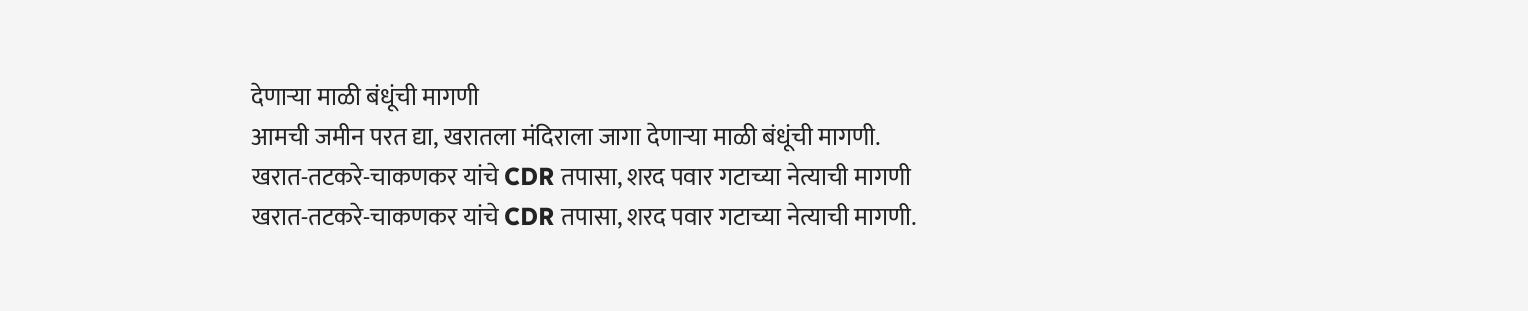देणाऱ्या माळी बंधूंची मागणी
आमची जमीन परत द्या, खरातला मंदिराला जागा देणाऱ्या माळी बंधूंची मागणी.
खरात-तटकरे-चाकणकर यांचे CDR तपासा, शरद पवार गटाच्या नेत्याची मागणी
खरात-तटकरे-चाकणकर यांचे CDR तपासा, शरद पवार गटाच्या नेत्याची मागणी.